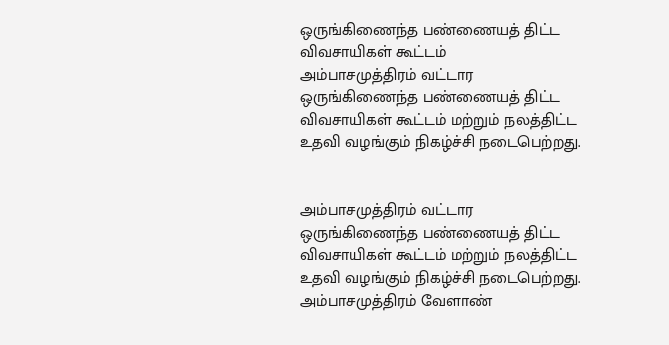ஒருங்கிணைந்த பண்ணையத் திட்ட விவசாயிகள் கூட்டம்
அம்பாசமுத்திரம் வட்டார ஒருங்கிணைந்த பண்ணையத் திட்ட விவசாயிகள் கூட்டம் மற்றும் நலத்திட்ட உதவி வழங்கும் நிகழ்ச்சி நடைபெற்றது.


அம்பாசமுத்திரம் வட்டார ஒருங்கிணைந்த பண்ணையத் திட்ட விவசாயிகள் கூட்டம் மற்றும் நலத்திட்ட உதவி வழங்கும் நிகழ்ச்சி நடைபெற்றது.
அம்பாசமுத்திரம் வேளாண்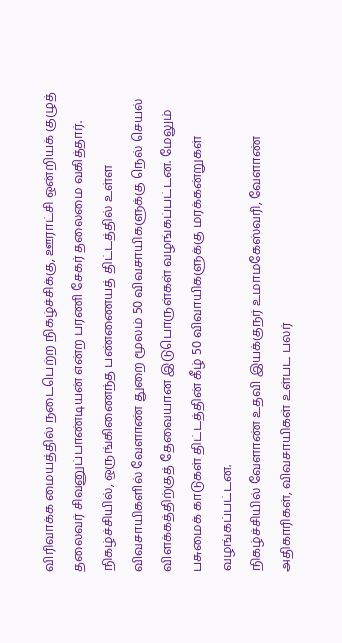விரிவாக்க மையத்தில் நடைபெற்ற நிகழ்ச்சிக்கு, ஊராட்சி ஒன்றியக் குழுத் தலைவர் சிவனுப்பாண்டியன் என்ற பரணி சேகர் தலைமை வகித்தார். நிகழ்ச்சியில், ஒருங்கிணைந்த பண்ணையத் திட்டத்தில் உள்ள விவசாயிகளில் வேளாண் துறை மூலம் 50 விவசாயிகளுக்கு நெல் செயல் விளக்கத்திற்குத் தேவையான இடுபொருள்கள் வழங்கப்பட்டன. மேலும் பசுமைக் காடுகள் திட்டத்தின் கீழ் 50 விவாயிகளுக்கு மரக்கன்றுகள் வழங்கப்பட்டன.
நிகழ்ச்சியில் வேளாண் உதவி இயக்குநர் உமாமகேஸ்வரி, வேளாண் அதிகாரிகள், விவசாயிகள் உள்பட பலர்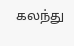கலந்து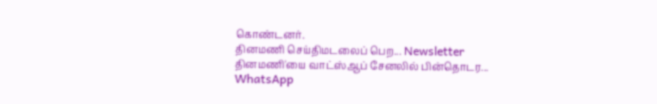கொண்டனர்.
தினமணி செய்திமடலைப் பெற... Newsletter
தினமணி'யை வாட்ஸ்ஆப் சேனலில் பின்தொடர... WhatsApp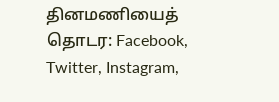தினமணியைத் தொடர: Facebook, Twitter, Instagram,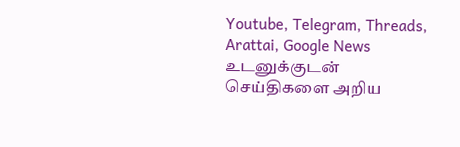Youtube, Telegram, Threads, Arattai, Google News
உடனுக்குடன் செய்திகளை அறிய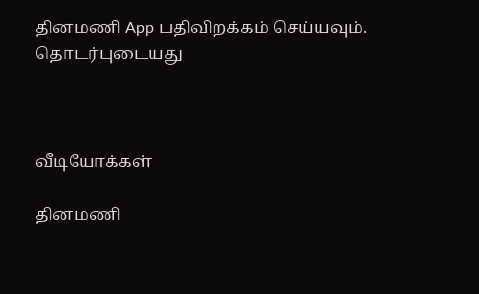தினமணி App பதிவிறக்கம் செய்யவும்.
தொடர்புடையது



வீடியோக்கள்

தினமணி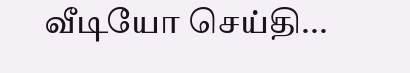வீடியோ செய்தி...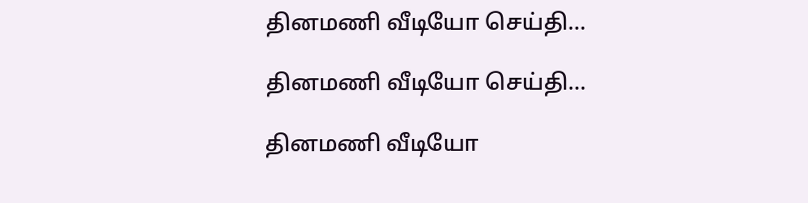தினமணி வீடியோ செய்தி...

தினமணி வீடியோ செய்தி...

தினமணி வீடியோ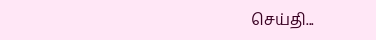செய்தி...